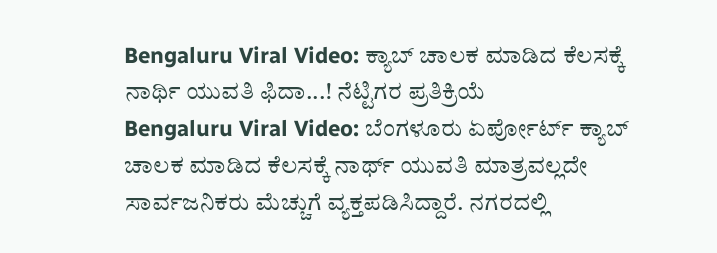Bengaluru Viral Video: ಕ್ಯಾಬ್ ಚಾಲಕ ಮಾಡಿದ ಕೆಲಸಕ್ಕೆ ನಾರ್ಥಿ ಯುವತಿ ಫಿದಾ...! ನೆಟ್ಟಿಗರ ಪ್ರತಿಕ್ರಿಯೆ
Bengaluru Viral Video: ಬೆಂಗಳೂರು ಏರ್ಪೋರ್ಟ್ ಕ್ಯಾಬ್ ಚಾಲಕ ಮಾಡಿದ ಕೆಲಸಕ್ಕೆ ನಾರ್ಥ್ ಯುವತಿ ಮಾತ್ರವಲ್ಲದೇ ಸಾರ್ವಜನಿಕರು ಮೆಚ್ಚುಗೆ ವ್ಯಕ್ತಪಡಿಸಿದ್ದಾರೆ. ನಗರದಲ್ಲಿ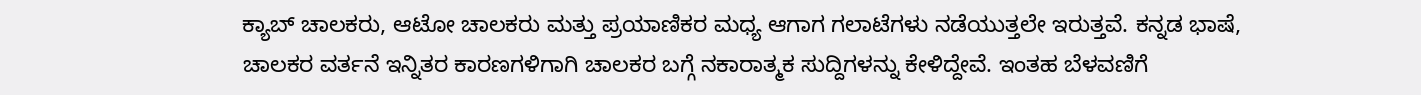ಕ್ಯಾಬ್ ಚಾಲಕರು, ಆಟೋ ಚಾಲಕರು ಮತ್ತು ಪ್ರಯಾಣಿಕರ ಮಧ್ಯ ಆಗಾಗ ಗಲಾಟೆಗಳು ನಡೆಯುತ್ತಲೇ ಇರುತ್ತವೆ. ಕನ್ನಡ ಭಾಷೆ, ಚಾಲಕರ ವರ್ತನೆ ಇನ್ನಿತರ ಕಾರಣಗಳಿಗಾಗಿ ಚಾಲಕರ ಬಗ್ಗೆ ನಕಾರಾತ್ಮಕ ಸುದ್ದಿಗಳನ್ನು ಕೇಳಿದ್ದೇವೆ. ಇಂತಹ ಬೆಳವಣಿಗೆ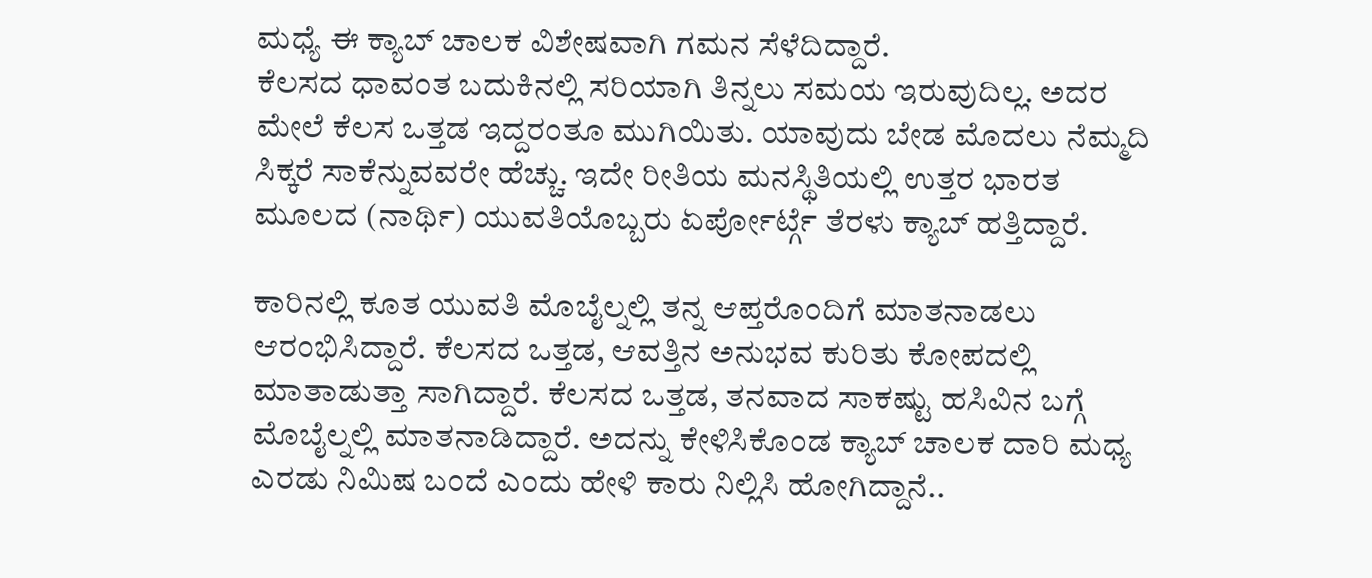ಮಧ್ಯೆ ಈ ಕ್ಯಾಬ್ ಚಾಲಕ ವಿಶೇಷವಾಗಿ ಗಮನ ಸೆಳೆದಿದ್ದಾರೆ.
ಕೆಲಸದ ಧಾವಂತ ಬದುಕಿನಲ್ಲಿ ಸರಿಯಾಗಿ ತಿನ್ನಲು ಸಮಯ ಇರುವುದಿಲ್ಲ. ಅದರ ಮೇಲೆ ಕೆಲಸ ಒತ್ತಡ ಇದ್ದರಂತೂ ಮುಗಿಯಿತು. ಯಾವುದು ಬೇಡ ಮೊದಲು ನೆಮ್ಮದಿ ಸಿಕ್ಕರೆ ಸಾಕೆನ್ನುವವರೇ ಹೆಚ್ಚು. ಇದೇ ರೀತಿಯ ಮನಸ್ಥಿತಿಯಲ್ಲಿ ಉತ್ತರ ಭಾರತ ಮೂಲದ (ನಾರ್ಥಿ) ಯುವತಿಯೊಬ್ಬರು ಏರ್ಪೋರ್ಟ್ಗೆ ತೆರಳು ಕ್ಯಾಬ್ ಹತ್ತಿದ್ದಾರೆ.

ಕಾರಿನಲ್ಲಿ ಕೂತ ಯುವತಿ ಮೊಬೈಲ್ನಲ್ಲಿ ತನ್ನ ಆಪ್ತರೊಂದಿಗೆ ಮಾತನಾಡಲು ಆರಂಭಿಸಿದ್ದಾರೆ. ಕೆಲಸದ ಒತ್ತಡ, ಆವತ್ತಿನ ಅನುಭವ ಕುರಿತು ಕೋಪದಲ್ಲಿ ಮಾತಾಡುತ್ತಾ ಸಾಗಿದ್ದಾರೆ. ಕೆಲಸದ ಒತ್ತಡ, ತನವಾದ ಸಾಕಷ್ಟು ಹಸಿವಿನ ಬಗ್ಗೆ ಮೊಬೈಲ್ನಲ್ಲಿ ಮಾತನಾಡಿದ್ದಾರೆ. ಅದನ್ನು ಕೇಳಿಸಿಕೊಂಡ ಕ್ಯಾಬ್ ಚಾಲಕ ದಾರಿ ಮಧ್ಯ ಎರಡು ನಿಮಿಷ ಬಂದೆ ಎಂದು ಹೇಳಿ ಕಾರು ನಿಲ್ಲಿಸಿ ಹೋಗಿದ್ದಾನೆ..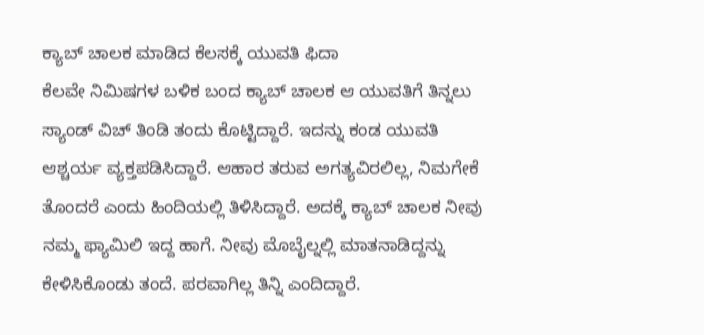ಕ್ಯಾಬ್ ಚಾಲಕ ಮಾಡಿದ ಕೆಲಸಕ್ಕೆ ಯುವತಿ ಫಿದಾ
ಕೆಲವೇ ನಿಮಿಷಗಳ ಬಳಿಕ ಬಂದ ಕ್ಯಾಬ್ ಚಾಲಕ ಆ ಯುವತಿಗೆ ತಿನ್ನಲು ಸ್ಯಾಂಡ್ ವಿಚ್ ತಿಂಡಿ ತಂದು ಕೊಟ್ಟಿದ್ದಾರೆ. ಇದನ್ನು ಕಂಡ ಯುವತಿ ಆಶ್ಚರ್ಯ ವ್ಯಕ್ತಪಡಿಸಿದ್ದಾರೆ. ಆಹಾರ ತರುವ ಅಗತ್ಯವಿರಲಿಲ್ಲ, ನಿಮಗೇಕೆ ತೊಂದರೆ ಎಂದು ಹಿಂದಿಯಲ್ಲಿ ತಿಳಿಸಿದ್ದಾರೆ. ಅದಕ್ಕೆ ಕ್ಯಾಬ್ ಚಾಲಕ ನೀವು ನಮ್ಮ ಫ್ಯಾಮಿಲಿ ಇದ್ದ ಹಾಗೆ. ನೀವು ಮೊಬೈಲ್ನಲ್ಲಿ ಮಾತನಾಡಿದ್ದನ್ನು ಕೇಳಿಸಿಕೊಂಡು ತಂದೆ. ಪರವಾಗಿಲ್ಲ ತಿನ್ನಿ ಎಂದಿದ್ದಾರೆ.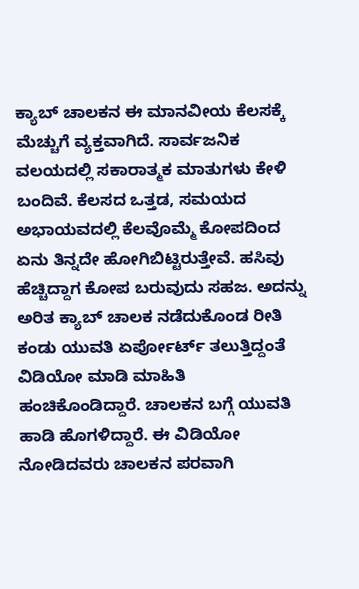ಕ್ಯಾಬ್ ಚಾಲಕನ ಈ ಮಾನವೀಯ ಕೆಲಸಕ್ಕೆ ಮೆಚ್ಚುಗೆ ವ್ಯಕ್ತವಾಗಿದೆ. ಸಾರ್ವಜನಿಕ ವಲಯದಲ್ಲಿ ಸಕಾರಾತ್ಮಕ ಮಾತುಗಳು ಕೇಳಿ ಬಂದಿವೆ. ಕೆಲಸದ ಒತ್ತಡ, ಸಮಯದ ಅಭಾಯವದಲ್ಲಿ ಕೆಲವೊಮ್ಮೆ ಕೋಪದಿಂದ ಏನು ತಿನ್ನದೇ ಹೋಗಿಬಿಟ್ಟಿರುತ್ತೇವೆ. ಹಸಿವು ಹೆಚ್ಚಿದ್ದಾಗ ಕೋಪ ಬರುವುದು ಸಹಜ. ಅದನ್ನು ಅರಿತ ಕ್ಯಾಬ್ ಚಾಲಕ ನಡೆದುಕೊಂಡ ರೀತಿ ಕಂಡು ಯುವತಿ ಏರ್ಪೋರ್ಟ್ ತಲುತ್ತಿದ್ದಂತೆ ವಿಡಿಯೋ ಮಾಡಿ ಮಾಹಿತಿ ಹಂಚಿಕೊಂಡಿದ್ದಾರೆ. ಚಾಲಕನ ಬಗ್ಗೆ ಯುವತಿ ಹಾಡಿ ಹೊಗಳಿದ್ದಾರೆ. ಈ ವಿಡಿಯೋ ನೋಡಿದವರು ಚಾಲಕನ ಪರವಾಗಿ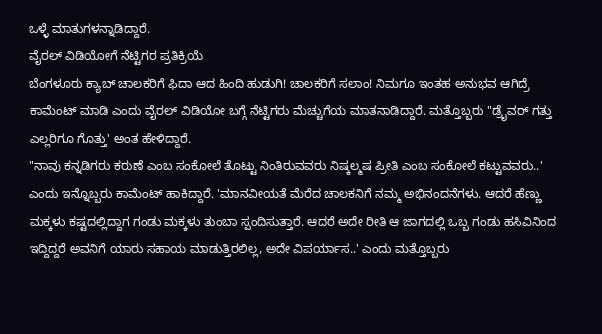ಒಳ್ಳೆ ಮಾತುಗಳನ್ನಾಡಿದ್ದಾರೆ.
ವೈರಲ್ ವಿಡಿಯೋಗೆ ನೆಟ್ಟಿಗರ ಪ್ರತಿಕ್ರಿಯೆ
ಬೆಂಗಳೂರು ಕ್ಯಾಬ್ ಚಾಲಕರಿಗೆ ಫಿದಾ ಆದ ಹಿಂದಿ ಹುಡುಗಿ! ಚಾಲಕರಿಗೆ ಸಲಾಂ! ನಿಮಗೂ ಇಂತಹ ಅನುಭವ ಆಗಿದ್ರೆ ಕಾಮೆಂಟ್ ಮಾಡಿ ಎಂದು ವೈರಲ್ ವಿಡಿಯೋ ಬಗ್ಗೆ ನೆಟ್ಟಿಗರು ಮೆಚ್ಚುಗೆಯ ಮಾತನಾಡಿದ್ದಾರೆ. ಮತ್ತೊಬ್ಬರು "ಡ್ರೈವರ್ ಗತ್ತು ಎಲ್ಲರಿಗೂ ಗೊತ್ತು' ಅಂತ ಹೇಳಿದ್ದಾರೆ.
"ನಾವು ಕನ್ನಡಿಗರು ಕರುಣೆ ಎಂಬ ಸಂಕೋಲೆ ತೊಟ್ಟು ನಿಂತಿರುವವರು ನಿಷ್ಕಲ್ಮಷ ಪ್ರೀತಿ ಎಂಬ ಸಂಕೋಲೆ ಕಟ್ಟುವವರು..' ಎಂದು ಇನ್ನೊಬ್ಬರು ಕಾಮೆಂಟ್ ಹಾಕಿದ್ದಾರೆ. 'ಮಾನವೀಯತೆ ಮೆರೆದ ಚಾಲಕನಿಗೆ ನಮ್ಮ ಅಭಿನಂದನೆಗಳು. ಆದರೆ ಹೆಣ್ಣು ಮಕ್ಕಳು ಕಷ್ಟದಲ್ಲಿದ್ದಾಗ ಗಂಡು ಮಕ್ಕಳು ತುಂಬಾ ಸ್ಪಂದಿಸುತ್ತಾರೆ. ಆದರೆ ಅದೇ ರೀತಿ ಆ ಜಾಗದಲ್ಲಿ ಒಬ್ಬ ಗಂಡು ಹಸಿವಿನಿಂದ ಇದ್ದಿದ್ದರೆ ಅವನಿಗೆ ಯಾರು ಸಹಾಯ ಮಾಡುತ್ತಿರಲಿಲ್ಲ, ಅದೇ ವಿಪರ್ಯಾಸ..' ಎಂದು ಮತ್ತೊಬ್ಬರು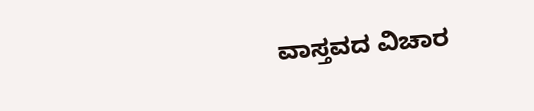ವಾಸ್ತವದ ವಿಚಾರ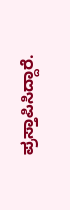ಪ್ರಸ್ತಾಪಿಸಿದ್ದಾರೆ.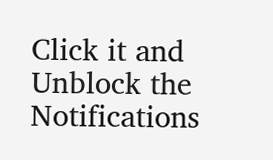Click it and Unblock the Notifications